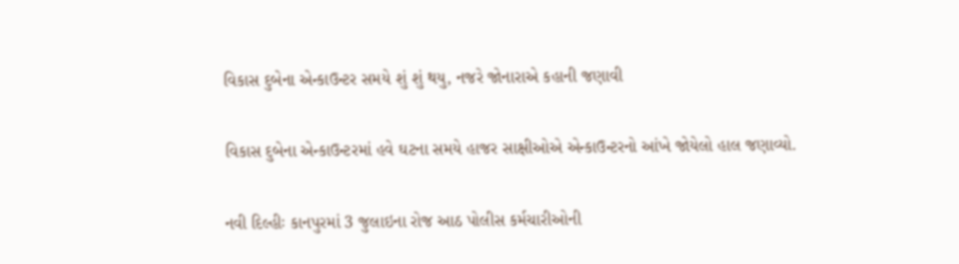વિકાસ દુબેના એન્કાઉન્ટર સમયે શું શું થયુ, નજરે જોનારાએ કહાની જણાવી

વિકાસ દુબેના એન્કાઉન્ટરમાં હવે ઘટના સમયે હાજર સાક્ષીઓએ એન્કાઉન્ટરનો આંખે જોયેલો હાલ જણાવ્યો.

નવી દિલ્હીઃ કાનપુરમાં 3 જુલાઇના રોજ આઠ પોલીસ કર્મચારીઓની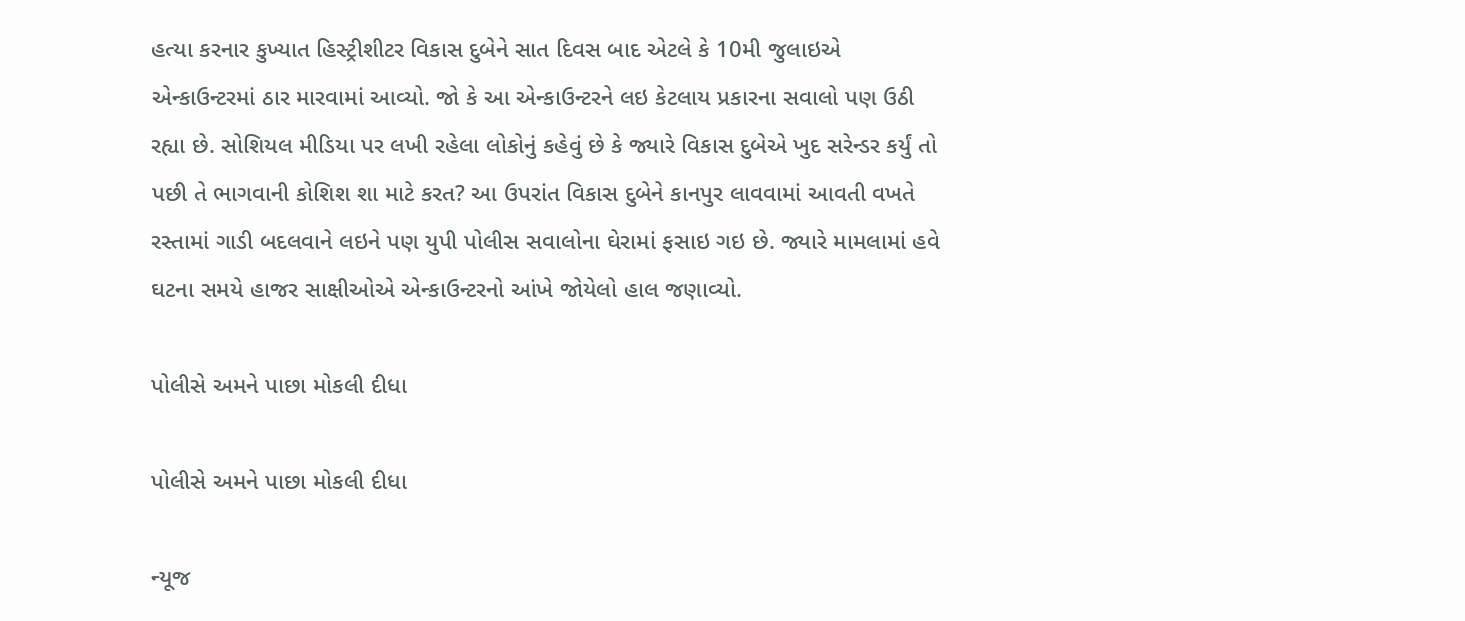હત્યા કરનાર કુખ્યાત હિસ્ટ્રીશીટર વિકાસ દુબેને સાત દિવસ બાદ એટલે કે 10મી જુલાઇએ એન્કાઉન્ટરમાં ઠાર મારવામાં આવ્યો. જો કે આ એન્કાઉન્ટરને લઇ કેટલાય પ્રકારના સવાલો પણ ઉઠી રહ્યા છે. સોશિયલ મીડિયા પર લખી રહેલા લોકોનું કહેવું છે કે જ્યારે વિકાસ દુબેએ ખુદ સરેન્ડર કર્યું તો પછી તે ભાગવાની કોશિશ શા માટે કરત? આ ઉપરાંત વિકાસ દુબેને કાનપુર લાવવામાં આવતી વખતે રસ્તામાં ગાડી બદલવાને લઇને પણ યુપી પોલીસ સવાલોના ઘેરામાં ફસાઇ ગઇ છે. જ્યારે મામલામાં હવે ઘટના સમયે હાજર સાક્ષીઓએ એન્કાઉન્ટરનો આંખે જોયેલો હાલ જણાવ્યો.

પોલીસે અમને પાછા મોકલી દીધા

પોલીસે અમને પાછા મોકલી દીધા

ન્યૂજ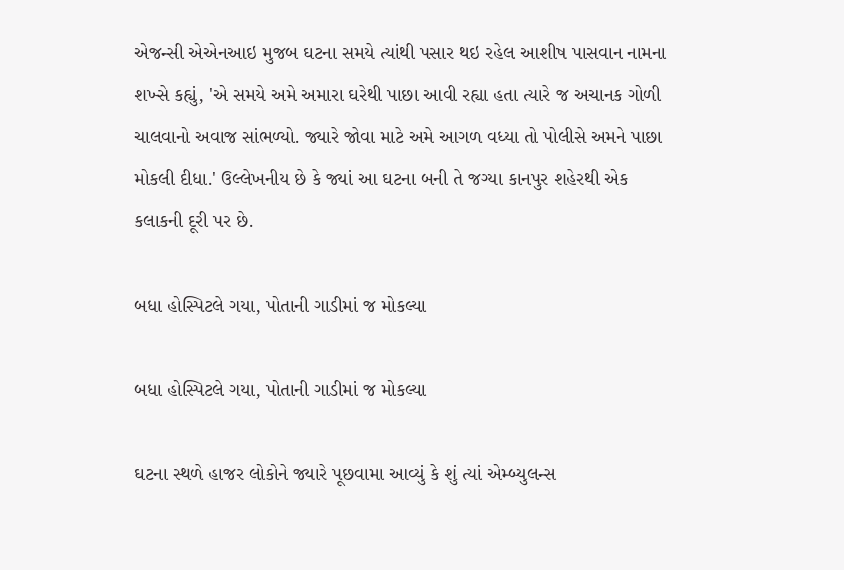એજન્સી એએનઆઇ મુજબ ઘટના સમયે ત્યાંથી પસાર થઇ રહેલ આશીષ પાસવાન નામના શખ્સે કહ્યું, 'એ સમયે અમે અમારા ઘરેથી પાછા આવી રહ્યા હતા ત્યારે જ અચાનક ગોળી ચાલવાનો અવાજ સાંભળ્યો. જ્યારે જોવા માટે અમે આગળ વધ્યા તો પોલીસે અમને પાછા મોકલી દીધા.' ઉલ્લેખનીય છે કે જ્યાં આ ઘટના બની તે જગ્યા કાનપુર શહેરથી એક કલાકની દૂરી પર છે.

બધા હોસ્પિટલે ગયા, પોતાની ગાડીમાં જ મોકલ્યા

બધા હોસ્પિટલે ગયા, પોતાની ગાડીમાં જ મોકલ્યા

ઘટના સ્થળે હાજર લોકોને જ્યારે પૂછવામા આવ્યું કે શું ત્યાં એમ્બ્યુલન્સ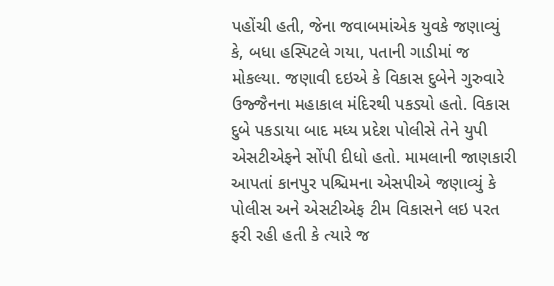પહોંચી હતી, જેના જવાબમાંએક યુવકે જણાવ્યું કે, બધા હસ્પિટલે ગયા, પતાની ગાડીમાં જ મોકલ્યા. જણાવી દઇએ કે વિકાસ દુબેને ગુરુવારે ઉજ્જૈનના મહાકાલ મંદિરથી પકડ્યો હતો. વિકાસ દુબે પકડાયા બાદ મધ્ય પ્રદેશ પોલીસે તેને યુપી એસટીએફને સોંપી દીધો હતો. મામલાની જાણકારી આપતાં કાનપુર પશ્ચિમના એસપીએ જણાવ્યું કે પોલીસ અને એસટીએફ ટીમ વિકાસને લઇ પરત ફરી રહી હતી કે ત્યારે જ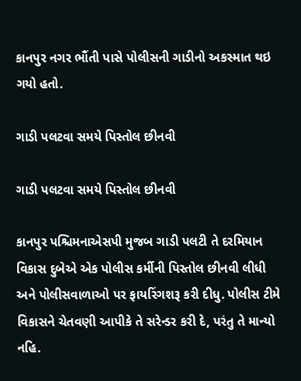કાનપુર નગર ભૌંતી પાસે પોલીસની ગાડીનો અકસ્માત થઇ ગયો હતો.

ગાડી પલટવા સમયે પિસ્તોલ છીનવી

ગાડી પલટવા સમયે પિસ્તોલ છીનવી

કાનપુર પશ્ચિમનાએસપી મુજબ ગાડી પલટી તે દરમિયાન વિકાસ દુબેએ એક પોલીસ કર્મીની પિસ્તોલ છીનવી લીધી અને પોલીસવાળાઓ પર ફાયરિંગશરૂ કરી દીધુ. પોલીસ ટીમે વિકાસને ચેતવણી આપીકે તે સરેન્ડર કરી દે, પરંતુ તે માન્યો નહિ.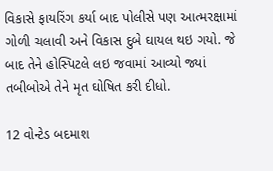વિકાસે ફાયરિંગ કર્યા બાદ પોલીસે પણ આત્મરક્ષામાં ગોળી ચલાવી અને વિકાસ દુબે ઘાયલ થઇ ગયો. જે બાદ તેને હોસ્પિટલે લઇ જવામાં આવ્યો જ્યાં તબીબોએ તેને મૃત ઘોષિત કરી દીધો.

12 વોન્ટેડ બદમાશ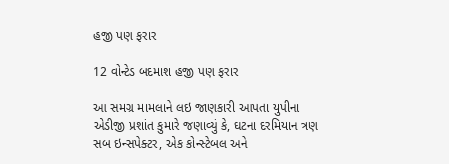હજી પણ ફરાર

12 વોન્ટેડ બદમાશ હજી પણ ફરાર

આ સમગ્ર મામલાને લઇ જાણકારી આપતા યુપીના એડીજી પ્રશાંત કુમારે જણાવ્યું કે, ઘટના દરમિયાન ત્રણ સબ ઇન્સપેક્ટર, એક કોન્સ્ટેબલ અને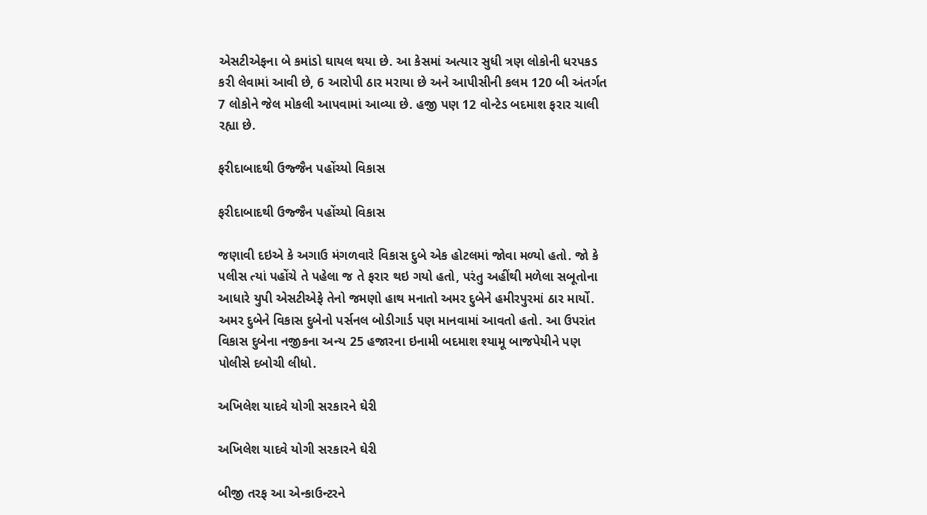એસટીએફના બે કમાંડો ઘાયલ થયા છે. આ કેસમાં અત્યાર સુધી ત્રણ લોકોની ધરપકડ કરી લેવામાં આવી છે, 6 આરોપી ઠાર મરાયા છે અને આપીસીની કલમ 120 બી અંતર્ગત 7 લોકોને જેલ મોકલી આપવામાં આવ્યા છે. હજી પણ 12 વોન્ટેડ બદમાશ ફરાર ચાલી રહ્યા છે.

ફરીદાબાદથી ઉજ્જૈન પહોંચ્યો વિકાસ

ફરીદાબાદથી ઉજ્જૈન પહોંચ્યો વિકાસ

જણાવી દઇએ કે અગાઉ મંગળવારે વિકાસ દુબે એક હોટલમાં જોવા મળ્યો હતો. જો કે પલીસ ત્યાં પહોંચે તે પહેલા જ તે ફરાર થઇ ગયો હતો, પરંતુ અહીંથી મળેલા સબૂતોના આધારે યુપી એસટીએફે તેનો જમણો હાથ મનાતો અમર દુબેને હમીરપુરમાં ઠાર માર્યો. અમર દુબેને વિકાસ દુબેનો પર્સનલ બોડીગાર્ડ પણ માનવામાં આવતો હતો. આ ઉપરાંત વિકાસ દુબેના નજીકના અન્ય 25 હજારના ઇનામી બદમાશ શ્યામૂ બાજપેયીને પણ પોલીસે દબોચી લીધો.

અખિલેશ યાદવે યોગી સરકારને ઘેરી

અખિલેશ યાદવે યોગી સરકારને ઘેરી

બીજી તરફ આ એન્કાઉન્ટરને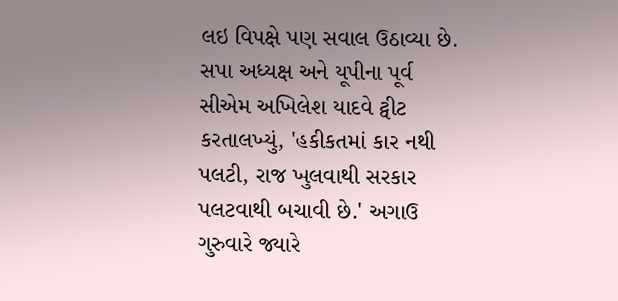લઇ વિપક્ષે પણ સવાલ ઉઠાવ્યા છે. સપા અધ્યક્ષ અને યૂપીના પૂર્વ સીએમ અખિલેશ યાદવે ટ્વીટ કરતાલખ્યું, 'હકીકતમાં કાર નથી પલટી, રાજ ખુલવાથી સરકાર પલટવાથી બચાવી છે.' અગાઉ ગુરુવારે જ્યારે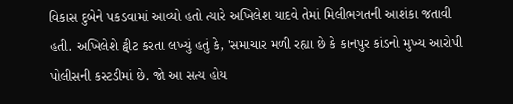વિકાસ દુબેને પકડવામાં આવ્યો હતો ત્યારે અખિલેશ યાદવે તેમાં મિલીભગતની આશંકા જતાવી હતી. અખિલેશે ટ્વીટ કરતા લખ્યું હતું કે, 'સમાચાર મળી રહ્યા છે કે કાનપુર કાંડનો મુખ્ય આરોપી પોલીસની કસ્ટડીમાં છે. જો આ સત્ય હોય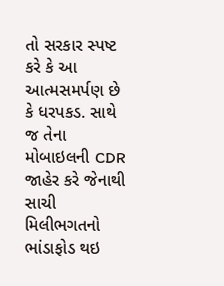તો સરકાર સ્પષ્ટ કરે કે આ આત્મસમર્પણ છે કે ધરપકડ. સાથે જ તેના મોબાઇલની CDR જાહેર કરે જેનાથી સાચી મિલીભગતનો ભાંડાફોડ થઇ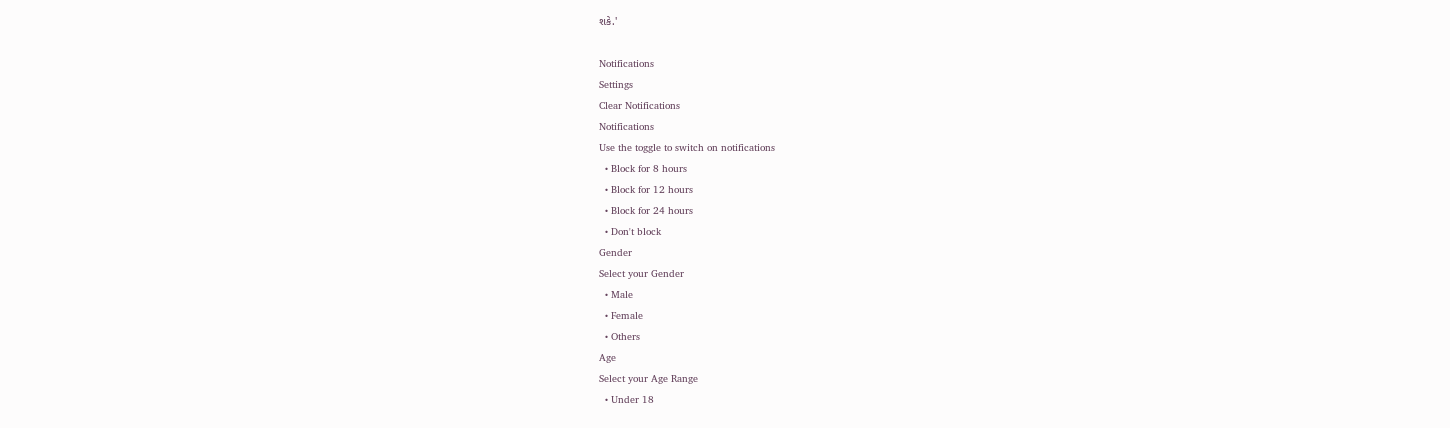શકે.'

Notifications
Settings
Clear Notifications
Notifications
Use the toggle to switch on notifications
  • Block for 8 hours
  • Block for 12 hours
  • Block for 24 hours
  • Don't block
Gender
Select your Gender
  • Male
  • Female
  • Others
Age
Select your Age Range
  • Under 18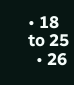• 18 to 25
  • 26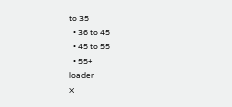to 35
  • 36 to 45
  • 45 to 55
  • 55+
loader
X